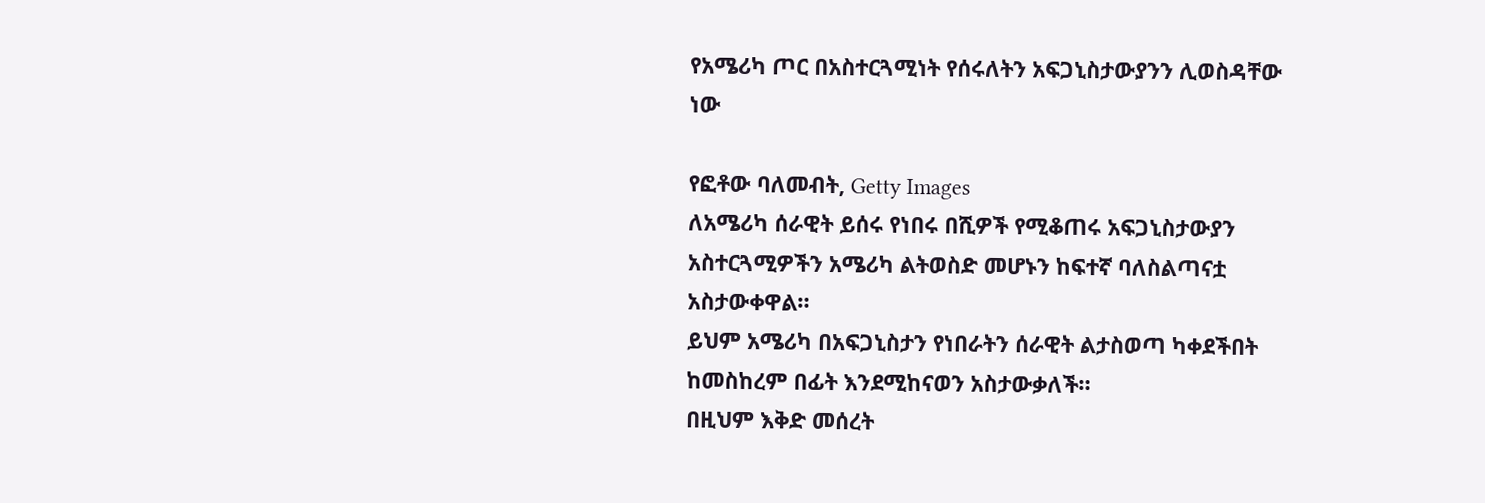የአሜሪካ ጦር በአስተርጓሚነት የሰሩለትን አፍጋኒስታውያንን ሊወስዳቸው ነው

የፎቶው ባለመብት, Getty Images
ለአሜሪካ ሰራዊት ይሰሩ የነበሩ በሺዎች የሚቆጠሩ አፍጋኒስታውያን አስተርጓሚዎችን አሜሪካ ልትወስድ መሆኑን ከፍተኛ ባለስልጣናቷ አስታውቀዋል።
ይህም አሜሪካ በአፍጋኒስታን የነበራትን ሰራዊት ልታስወጣ ካቀደችበት ከመስከረም በፊት እንደሚከናወን አስታውቃለች።
በዚህም እቅድ መሰረት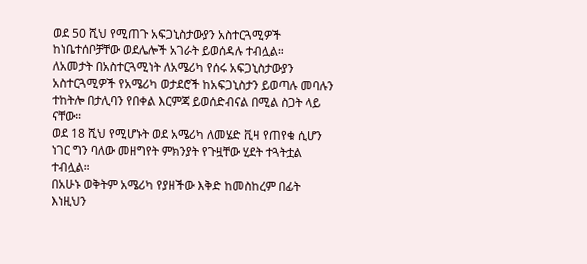ወደ 50 ሺህ የሚጠጉ አፍጋኒስታውያን አስተርጓሚዎች ከነቤተሰቦቻቸው ወደሌሎች አገራት ይወሰዳሉ ተብሏል።
ለአመታት በአስተርጓሚነት ለአሜሪካ የሰሩ አፍጋኒስታውያን አስተርጓሚዎች የአሜሪካ ወታደሮች ከአፍጋኒስታን ይወጣሉ መባሉን ተከትሎ በታሊባን የበቀል እርምጃ ይወሰድብናል በሚል ስጋት ላይ ናቸው።
ወደ 18 ሺህ የሚሆኑት ወደ አሜሪካ ለመሄድ ቪዛ የጠየቁ ሲሆን ነገር ግን ባለው መዘግየት ምክንያት የጉዟቸው ሂደት ተጓትቷል ተብሏል።
በአሁኑ ወቅትም አሜሪካ የያዘችው እቅድ ከመስከረም በፊት እነዚህን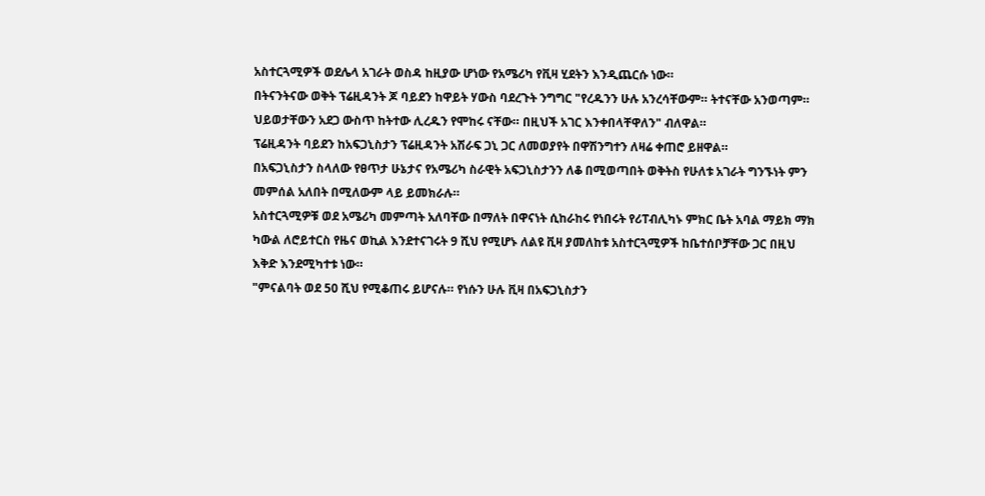አስተርጓሚዎች ወደሌላ አገራት ወስዳ ከዚያው ሆነው የአሜሪካ የቪዛ ሂደትን እንዲጨርሱ ነው።
በትናንትናው ወቅት ፕሬዚዳንት ጆ ባይደን ከዋይት ሃውስ ባደረጉት ንግግር "የረዱንን ሁሉ አንረሳቸውም። ትተናቸው አንወጣም። ህይወታቸውን አደጋ ውስጥ ከትተው ሊረዱን የሞከሩ ናቸው። በዚህች አገር እንቀበላቸዋለን" ብለዋል።
ፕሬዚዳንት ባይደን ከአፍጋኒስታን ፕሬዚዳንት አሽራፍ ጋኒ ጋር ለመወያየት በዋሽንግተን ለዛሬ ቀጠሮ ይዘዋል።
በአፍጋኒስታን ስላለው የፀጥታ ሁኔታና የአሜሪካ ስራዊት አፍጋኒስታንን ለቆ በሚወጣበት ወቅትስ የሁለቱ አገራት ግንኙነት ምን መምሰል አለበት በሚለውም ላይ ይመክራሉ።
አስተርጓሚዎቹ ወደ አሜሪካ መምጣት አለባቸው በማለት በዋናነት ሲከራከሩ የነበሩት የሪፐብሊካኑ ምክር ቤት አባል ማይክ ማክ ካውል ለሮይተርስ የዜና ወኪል እንደተናገሩት 9 ሺህ የሚሆኑ ለልዩ ቪዛ ያመለከቱ አስተርጓሚዎች ከቤተሰቦቻቸው ጋር በዚህ እቅድ እንደሚካተቱ ነው።
"ምናልባት ወደ 50 ሺህ የሚቆጠሩ ይሆናሉ። የነሱን ሁሉ ቪዛ በአፍጋኒስታን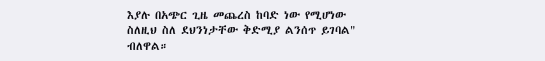እያሉ በአጭር ጊዜ መጨረስ ከባድ ነው የሚሆነው ስለዚህ ስለ ደህንነታቸው ቅድሚያ ልንሰጥ ይገባል" ብለዋል።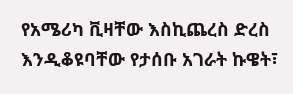የአሜሪካ ቪዛቸው እስኪጨረስ ድረስ እንዲቆዩባቸው የታሰቡ አገራት ኩዌት፣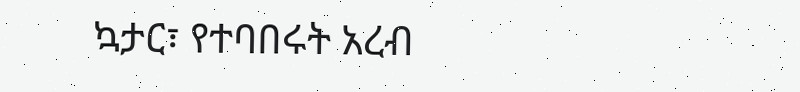ኳታር፣ የተባበሩት አረብ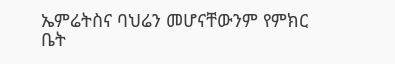ኤምሬትስና ባህሬን መሆናቸውንም የምክር ቤት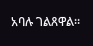አባሉ ገልጸዋል።